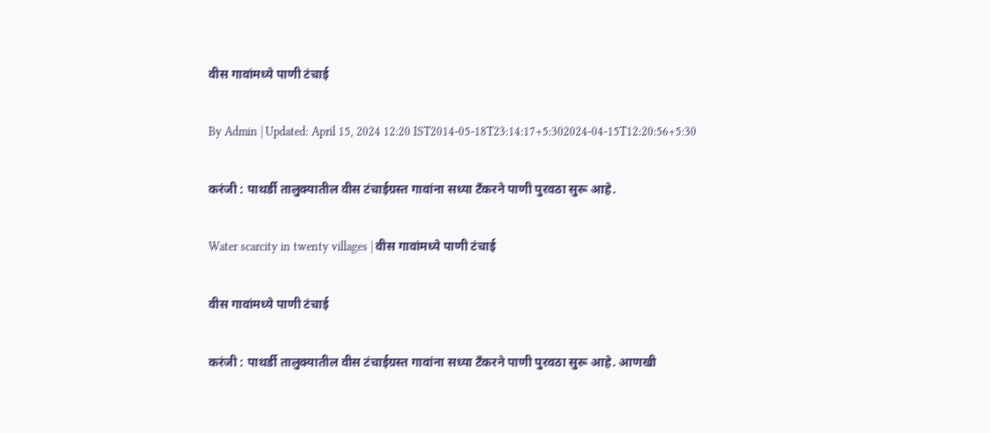वीस गावांमध्ये पाणी टंचाई

By Admin | Updated: April 15, 2024 12:20 IST2014-05-18T23:14:17+5:302024-04-15T12:20:56+5:30

करंजी : पाथर्डी तालुक्यातील वीस टंचाईग्रस्त गावांना सध्या टँकरने पाणी पुरवठा सुरू आहे.

Water scarcity in twenty villages | वीस गावांमध्ये पाणी टंचाई

वीस गावांमध्ये पाणी टंचाई

करंजी : पाथर्डी तालुक्यातील वीस टंचाईग्रस्त गावांना सध्या टँकरने पाणी पुरवठा सुरू आहे. आणखी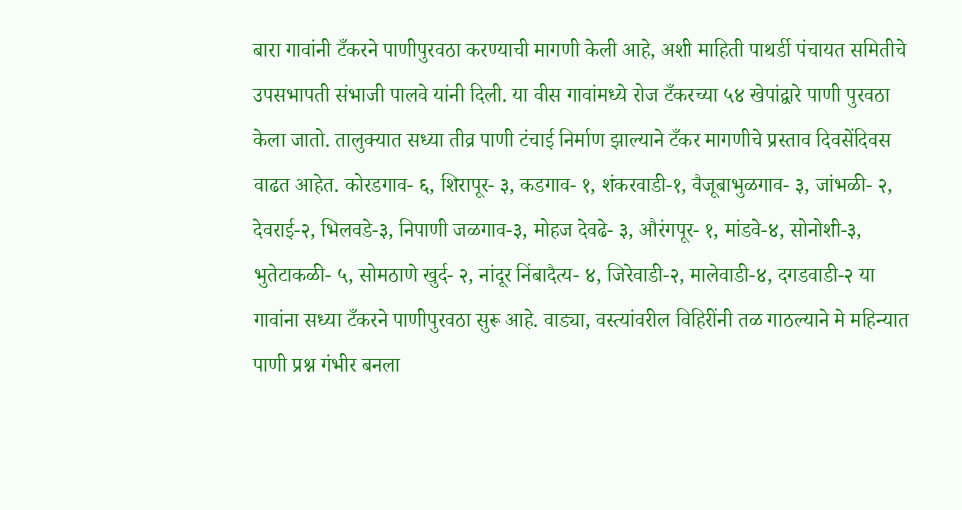बारा गावांनी टँकरने पाणीपुरवठा करण्याची मागणी केली आहे, अशी माहिती पाथर्डी पंचायत समितीचे उपसभापती संभाजी पालवे यांनी दिली. या वीस गावांमध्ये रोज टँकरच्या ५४ खेपांद्वारे पाणी पुरवठा केला जातो. तालुक्यात सध्या तीव्र पाणी टंचाई निर्माण झाल्याने टँकर मागणीचे प्रस्ताव दिवसेंदिवस वाढत आहेत. कोरडगाव- ६, शिरापूर- ३, कडगाव- १, शंकरवाडी-१, वैजूबाभुळगाव- ३, जांभळी- २, देवराई-२, भिलवडे-३, निपाणी जळगाव-३, मोहज देवढे- ३, औरंगपूर- १, मांडवे-४, सोनोशी-३, भुतेटाकळी- ५, सोमठाणे खुर्द- २, नांदूर निंबादैत्य- ४, जिरेवाडी-२, मालेवाडी-४, दगडवाडी-२ या गावांना सध्या टँकरने पाणीपुरवठा सुरू आहे. वाड्या, वस्त्यांवरील विहिरींनी तळ गाठल्याने मे महिन्यात पाणी प्रश्न गंभीर बनला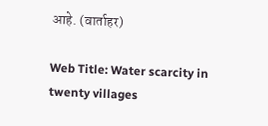आहे. (वार्ताहर)

Web Title: Water scarcity in twenty villages